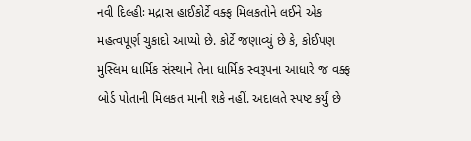નવી દિલ્હીઃ મદ્રાસ હાઈકોર્ટે વક્ફ મિલકતોને લઈને એક મહત્વપૂર્ણ ચુકાદો આપ્યો છે. કોર્ટે જણાવ્યું છે કે, કોઈપણ મુસ્લિમ ધાર્મિક સંસ્થાને તેના ધાર્મિક સ્વરૂપના આધારે જ વક્ફ બોર્ડ પોતાની મિલકત માની શકે નહીં. અદાલતે સ્પષ્ટ કર્યું છે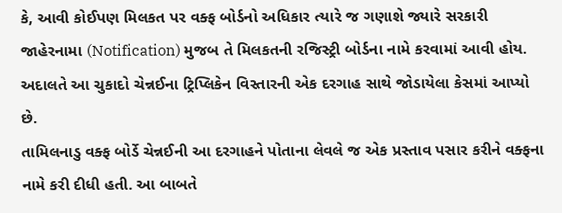કે, આવી કોઈપણ મિલકત પર વક્ફ બોર્ડનો અધિકાર ત્યારે જ ગણાશે જ્યારે સરકારી જાહેરનામા (Notification) મુજબ તે મિલકતની રજિસ્ટ્રી બોર્ડના નામે કરવામાં આવી હોય. અદાલતે આ ચુકાદો ચેન્નઈના ટ્રિપ્લિકેન વિસ્તારની એક દરગાહ સાથે જોડાયેલા કેસમાં આપ્યો છે.
તામિલનાડુ વક્ફ બોર્ડે ચેન્નઈની આ દરગાહને પોતાના લેવલે જ એક પ્રસ્તાવ પસાર કરીને વક્ફના નામે કરી દીધી હતી. આ બાબતે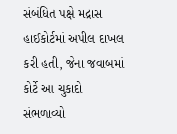સંબંધિત પક્ષે મદ્રાસ હાઈકોર્ટમાં અપીલ દાખલ કરી હતી, જેના જવાબમાં કોર્ટે આ ચુકાદો સંભળાવ્યો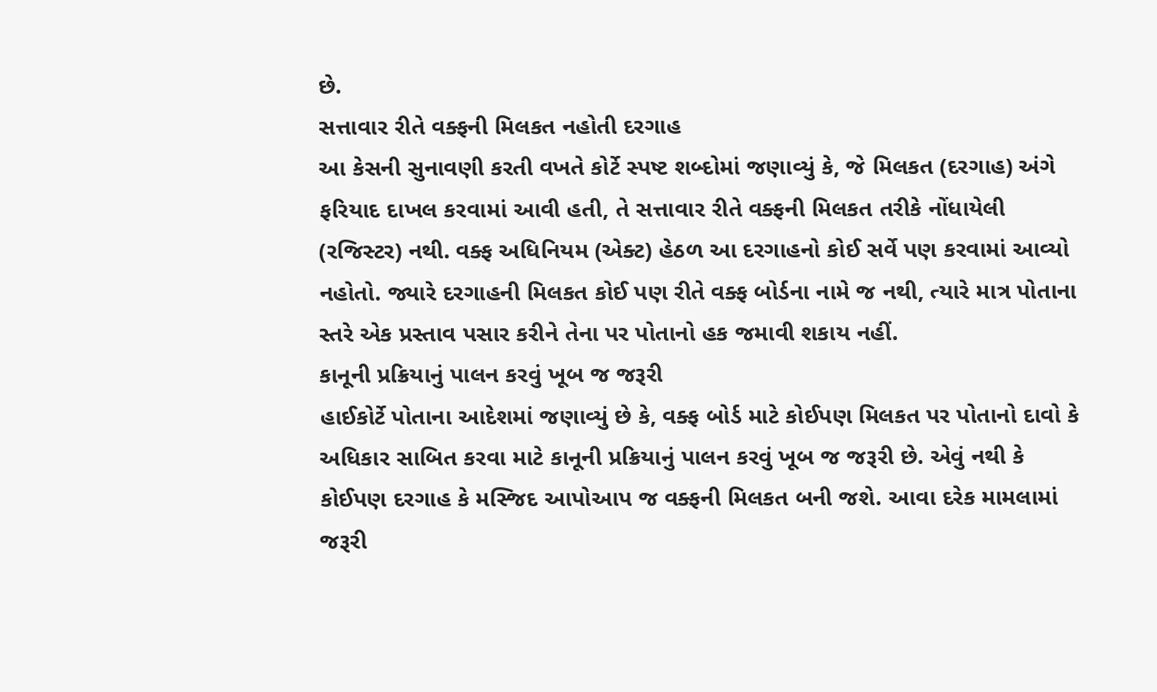છે.
સત્તાવાર રીતે વક્ફની મિલકત નહોતી દરગાહ
આ કેસની સુનાવણી કરતી વખતે કોર્ટે સ્પષ્ટ શબ્દોમાં જણાવ્યું કે, જે મિલકત (દરગાહ) અંગે ફરિયાદ દાખલ કરવામાં આવી હતી, તે સત્તાવાર રીતે વક્ફની મિલકત તરીકે નોંધાયેલી (રજિસ્ટર) નથી. વક્ફ અધિનિયમ (એક્ટ) હેઠળ આ દરગાહનો કોઈ સર્વે પણ કરવામાં આવ્યો નહોતો. જ્યારે દરગાહની મિલકત કોઈ પણ રીતે વક્ફ બોર્ડના નામે જ નથી, ત્યારે માત્ર પોતાના સ્તરે એક પ્રસ્તાવ પસાર કરીને તેના પર પોતાનો હક જમાવી શકાય નહીં.
કાનૂની પ્રક્રિયાનું પાલન કરવું ખૂબ જ જરૂરી
હાઈકોર્ટે પોતાના આદેશમાં જણાવ્યું છે કે, વક્ફ બોર્ડ માટે કોઈપણ મિલકત પર પોતાનો દાવો કે અધિકાર સાબિત કરવા માટે કાનૂની પ્રક્રિયાનું પાલન કરવું ખૂબ જ જરૂરી છે. એવું નથી કે કોઈપણ દરગાહ કે મસ્જિદ આપોઆપ જ વક્ફની મિલકત બની જશે. આવા દરેક મામલામાં જરૂરી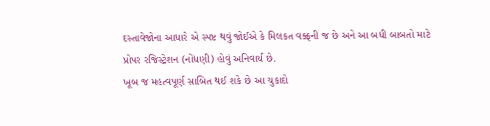દસ્તાવેજોના આધારે એ સ્પષ્ટ થવું જોઈએ કે મિલકત વક્ફની જ છે અને આ બધી બાબતો માટે પ્રોપર રજિસ્ટ્રેશન (નોંધણી) હોવું અનિવાર્ય છે.
ખૂબ જ મહત્વપૂર્ણ સાબિત થઈ શકે છે આ ચુકાદો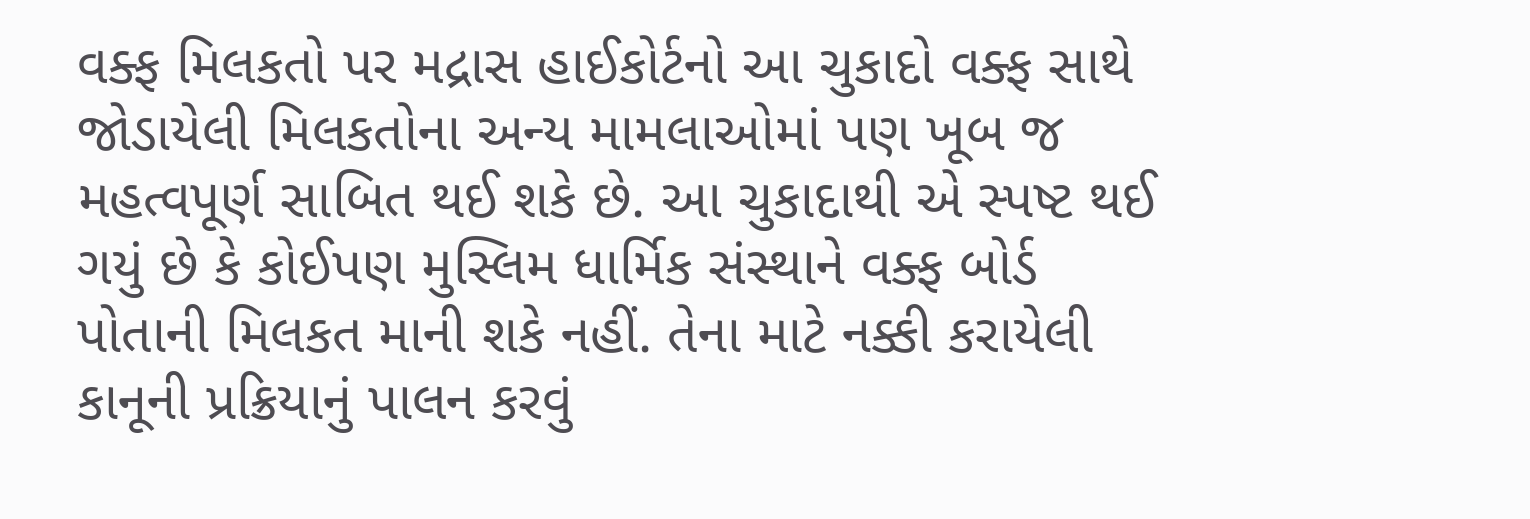વક્ફ મિલકતો પર મદ્રાસ હાઈકોર્ટનો આ ચુકાદો વક્ફ સાથે જોડાયેલી મિલકતોના અન્ય મામલાઓમાં પણ ખૂબ જ મહત્વપૂર્ણ સાબિત થઈ શકે છે. આ ચુકાદાથી એ સ્પષ્ટ થઈ ગયું છે કે કોઈપણ મુસ્લિમ ધાર્મિક સંસ્થાને વક્ફ બોર્ડ પોતાની મિલકત માની શકે નહીં. તેના માટે નક્કી કરાયેલી કાનૂની પ્રક્રિયાનું પાલન કરવું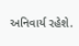અનિવાર્ય રહેશે.